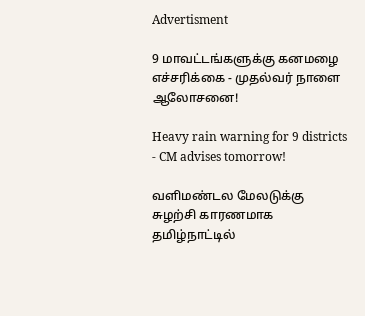Advertisment

9 மாவட்டங்களுக்கு கனமழை எச்சரிக்கை - முதல்வர் நாளை ஆலோசனை!

Heavy rain warning for 9 districts - CM advises tomorrow!

வளிமண்டல மேலடுக்கு சுழற்சி காரணமாக தமிழ்நாட்டில்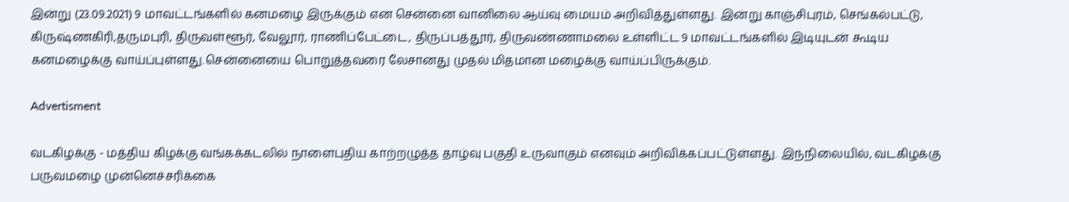இன்று (23.09.2021) 9 மாவட்டங்களில் கனமழை இருக்கும் என சென்னை வானிலை ஆய்வு மையம் அறிவித்துள்ளது. இன்று காஞ்சிபுரம், செங்கல்பட்டு, கிருஷ்ணகிரி,தருமபுரி, திருவள்ளூர், வேலூர், ராணிப்பேட்டை, திருப்பத்தூர், திருவண்ணாமலை உள்ளிட்ட 9 மாவட்டங்களில் இடியுடன் கூடிய கனமழைக்கு வாய்ப்புள்ளது.சென்னையை பொறுத்தவரை லேசானது முதல் மிதமான மழைக்கு வாய்ப்பிருக்கும்.

Advertisment

வடகிழக்கு - மத்திய கிழக்கு வங்கக்கடலில் நாளைபுதிய காற்றழுத்த தாழ்வு பகுதி உருவாகும் எனவும் அறிவிக்கப்பட்டுள்ளது. இந்நிலையில், வடகிழக்கு பருவமழை முன்னெச்சரிக்கை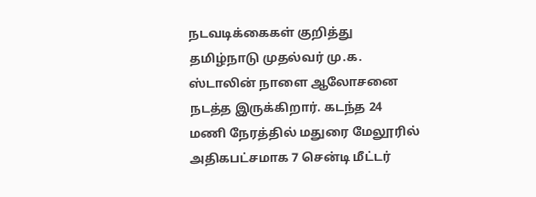நடவடிக்கைகள் குறித்து தமிழ்நாடு முதல்வர் மு.க. ஸ்டாலின் நாளை ஆலோசனை நடத்த இருக்கிறார். கடந்த 24 மணி நேரத்தில் மதுரை மேலூரில் அதிகபட்சமாக 7 சென்டி மீட்டர்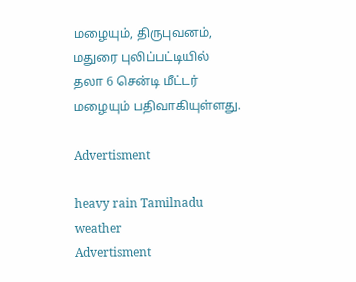மழையும், திருபுவனம், மதுரை புலிப்பட்டியில் தலா 6 சென்டி மீட்டர் மழையும் பதிவாகியுள்ளது.

Advertisment

heavy rain Tamilnadu weather
Advertisment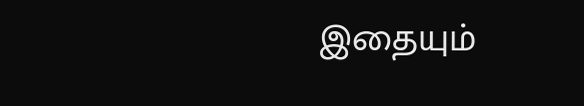இதையும்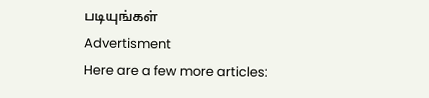படியுங்கள்
Advertisment
Here are a few more articles: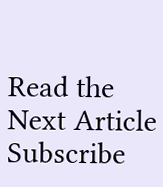Read the Next Article
Subscribe